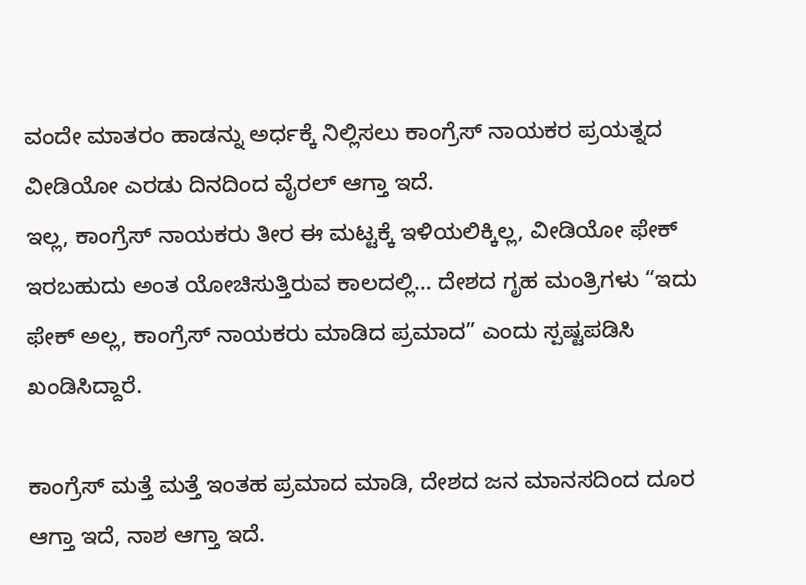ವಂದೇ ಮಾತರಂ ಹಾಡನ್ನು ಅರ್ಧಕ್ಕೆ ನಿಲ್ಲಿಸಲು ಕಾಂಗ್ರೆಸ್ ನಾಯಕರ ಪ್ರಯತ್ನದ ವೀಡಿಯೋ ಎರಡು ದಿನದಿಂದ ವೈರಲ್ ಆಗ್ತಾ ಇದೆ.
ಇಲ್ಲ, ಕಾಂಗ್ರೆಸ್ ನಾಯಕರು ತೀರ ಈ ಮಟ್ಟಕ್ಕೆ ಇಳಿಯಲಿಕ್ಕಿಲ್ಲ, ವೀಡಿಯೋ ಫೇಕ್ ಇರಬಹುದು ಅಂತ ಯೋಚಿಸುತ್ತಿರುವ ಕಾಲದಲ್ಲಿ… ದೇಶದ ಗೃಹ ಮಂತ್ರಿಗಳು “ಇದು ಫೇಕ್ ಅಲ್ಲ, ಕಾಂಗ್ರೆಸ್ ನಾಯಕರು ಮಾಡಿದ ಪ್ರಮಾದ” ಎಂದು ಸ್ಪಷ್ಟಪಡಿಸಿ ಖಂಡಿಸಿದ್ದಾರೆ.

ಕಾಂಗ್ರೆಸ್ ಮತ್ತೆ ಮತ್ತೆ ಇಂತಹ ಪ್ರಮಾದ ಮಾಡಿ, ದೇಶದ ಜನ ಮಾನಸದಿಂದ ದೂರ ಆಗ್ತಾ ಇದೆ, ನಾಶ ಆಗ್ತಾ ಇದೆ.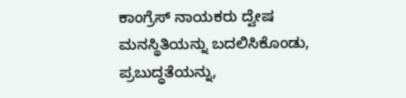ಕಾಂಗ್ರೆಸ್ ನಾಯಕರು ದ್ವೇಷ ಮನಸ್ಥಿತಿಯನ್ನು ಬದಲಿಸಿಕೊಂಡು, ಪ್ರಬುದ್ಧತೆಯನ್ನು,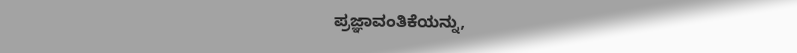ಪ್ರಜ್ಞಾವಂತಿಕೆಯನ್ನು,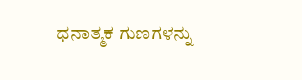ಧನಾತ್ಮಕ ಗುಣಗಳನ್ನು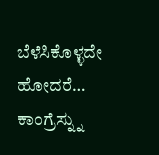ಬೆಳೆಸಿಕೊಳ್ಳದೇ ಹೋದರೆ… ಕಾಂಗ್ರೆಸ್ನ್ನು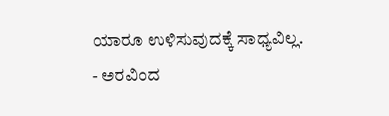ಯಾರೂ ಉಳಿಸುವುದಕ್ಕೆ ಸಾಧ್ಯವಿಲ್ಲ.
- ಅರವಿಂದ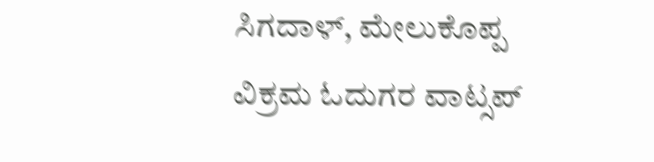ಸಿಗದಾಳ್, ಮೇಲುಕೊಪ್ಪ
ವಿಕ್ರಮ ಓದುಗರ ವಾಟ್ಸಪ್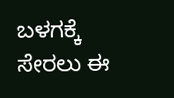ಬಳಗಕ್ಕೆ ಸೇರಲು ಈ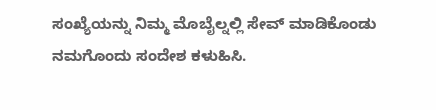ಸಂಖ್ಯೆಯನ್ನು ನಿಮ್ಮ ಮೊಬೈಲ್ನಲ್ಲಿ ಸೇವ್ ಮಾಡಿಕೊಂಡು ನಮಗೊಂದು ಸಂದೇಶ ಕಳುಹಿಸಿ.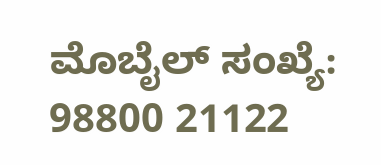ಮೊಬೈಲ್ ಸಂಖ್ಯೆ: 98800 21122